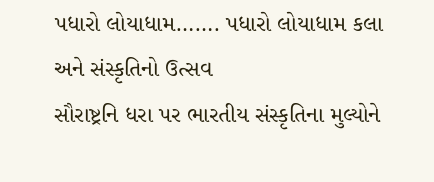પધારો લોયાધામ……. પધારો લોયાધામ કલા અને સંસ્કૃતિનો ઉત્સવ
સૌરાષ્ટ્રનિ ધરા પર ભારતીય સંસ્કૃતિના મુલ્યોને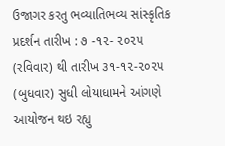ઉજાગર કરતુ ભવ્યાતિભવ્ય સાંસ્કૃતિક પ્રદર્શન તારીખ : ૭ -૧૨- ૨૦૨૫ (રવિવાર) થી તારીખ ૩૧-૧૨-૨૦૨૫ (બુધવાર) સુધી લોયાધામને આંગણે આયોજન થઇ રહ્યુ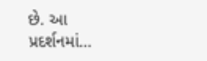છે. આ પ્રદર્શનમાં…